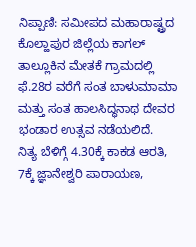ನಿಪ್ಪಾಣಿ: ಸಮೀಪದ ಮಹಾರಾಷ್ಟ್ರದ ಕೊಲ್ಹಾಪುರ ಜಿಲ್ಲೆಯ ಕಾಗಲ್ ತಾಲ್ಲೂಕಿನ ಮೇತಕೆ ಗ್ರಾಮದಲ್ಲಿ ಫೆ.28ರ ವರೆಗೆ ಸಂತ ಬಾಳುಮಾಮಾ ಮತ್ತು ಸಂತ ಹಾಲಸಿದ್ಧನಾಥ ದೇವರ ಭಂಡಾರ ಉತ್ಸವ ನಡೆಯಲಿದೆ.
ನಿತ್ಯ ಬೆಳಿಗ್ಗೆ 4.30ಕ್ಕೆ ಕಾಕಡ ಆರತಿ, 7ಕ್ಕೆ ಜ್ಞಾನೇಶ್ವರಿ ಪಾರಾಯಣ,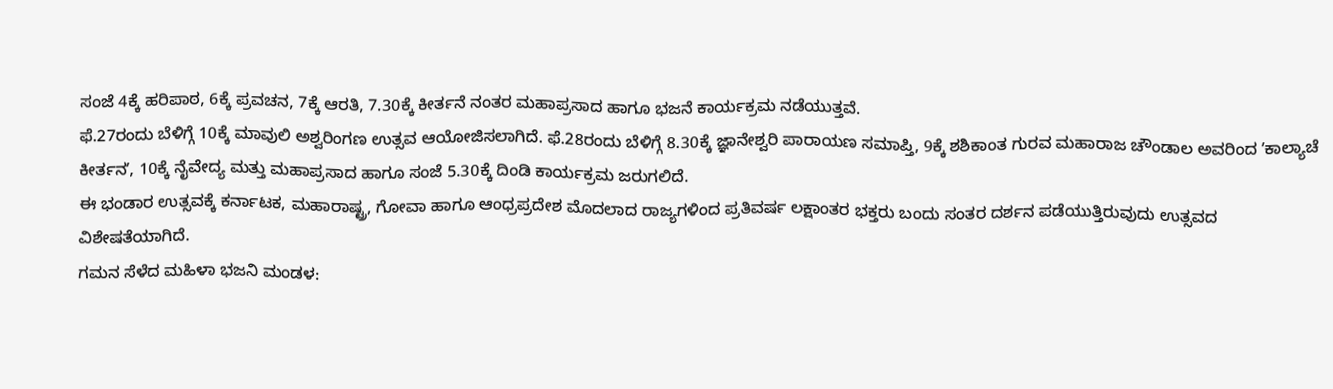ಸಂಜೆ 4ಕ್ಕೆ ಹರಿಪಾಠ, 6ಕ್ಕೆ ಪ್ರವಚನ, 7ಕ್ಕೆ ಆರತಿ, 7.30ಕ್ಕೆ ಕೀರ್ತನೆ ನಂತರ ಮಹಾಪ್ರಸಾದ ಹಾಗೂ ಭಜನೆ ಕಾರ್ಯಕ್ರಮ ನಡೆಯುತ್ತವೆ.
ಫೆ.27ರಂದು ಬೆಳಿಗ್ಗೆ 10ಕ್ಕೆ ಮಾವುಲಿ ಅಶ್ವರಿಂಗಣ ಉತ್ಸವ ಆಯೋಜಿಸಲಾಗಿದೆ. ಫೆ.28ರಂದು ಬೆಳಿಗ್ಗೆ 8.30ಕ್ಕೆ ಜ್ಞಾನೇಶ್ವರಿ ಪಾರಾಯಣ ಸಮಾಪ್ತಿ, 9ಕ್ಕೆ ಶಶಿಕಾಂತ ಗುರವ ಮಹಾರಾಜ ಚೌಂಡಾಲ ಅವರಿಂದ ʼಕಾಲ್ಯಾಚೆ ಕೀರ್ತನʼ, 10ಕ್ಕೆ ನೈವೇದ್ಯ ಮತ್ತು ಮಹಾಪ್ರಸಾದ ಹಾಗೂ ಸಂಜೆ 5.30ಕ್ಕೆ ದಿಂಡಿ ಕಾರ್ಯಕ್ರಮ ಜರುಗಲಿದೆ.
ಈ ಭಂಡಾರ ಉತ್ಸವಕ್ಕೆ ಕರ್ನಾಟಕ, ಮಹಾರಾಷ್ಟ್ರ, ಗೋವಾ ಹಾಗೂ ಆಂಧ್ರಪ್ರದೇಶ ಮೊದಲಾದ ರಾಜ್ಯಗಳಿಂದ ಪ್ರತಿವರ್ಷ ಲಕ್ಷಾಂತರ ಭಕ್ತರು ಬಂದು ಸಂತರ ದರ್ಶನ ಪಡೆಯುತ್ತಿರುವುದು ಉತ್ಸವದ ವಿಶೇಷತೆಯಾಗಿದೆ.
ಗಮನ ಸೆಳೆದ ಮಹಿಳಾ ಭಜನಿ ಮಂಡಳ: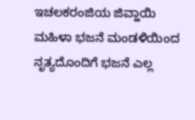ಇಚಲಕರಂಜಿಯ ಜಿವ್ಹಾಯಿ ಮಹಿಳಾ ಭಜನೆ ಮಂಡಳಿಯಿಂದ ನೃತ್ಯದೊಂದಿಗೆ ಭಜನೆ ಎಲ್ಲ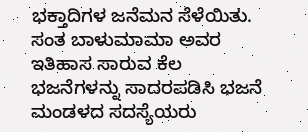ಭಕ್ತಾದಿಗಳ ಜನೆಮನ ಸೆಳೆಯಿತು. ಸಂತ ಬಾಳುಮಾಮಾ ಅವರ ಇತಿಹಾಸ ಸಾರುವ ಕೆಲ ಭಜನೆಗಳನ್ನು ಸಾದರಪಡಿಸಿ ಭಜನೆ ಮಂಡಳದ ಸದಸ್ಯೆಯರು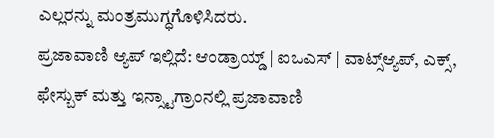ಎಲ್ಲರನ್ನು ಮಂತ್ರಮುಗ್ಧಗೊಳಿಸಿದರು.
ಪ್ರಜಾವಾಣಿ ಆ್ಯಪ್ ಇಲ್ಲಿದೆ: ಆಂಡ್ರಾಯ್ಡ್ | ಐಒಎಸ್ | ವಾಟ್ಸ್ಆ್ಯಪ್, ಎಕ್ಸ್, ಫೇಸ್ಬುಕ್ ಮತ್ತು ಇನ್ಸ್ಟಾಗ್ರಾಂನಲ್ಲಿ ಪ್ರಜಾವಾಣಿ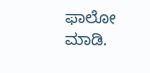ಫಾಲೋ ಮಾಡಿ.